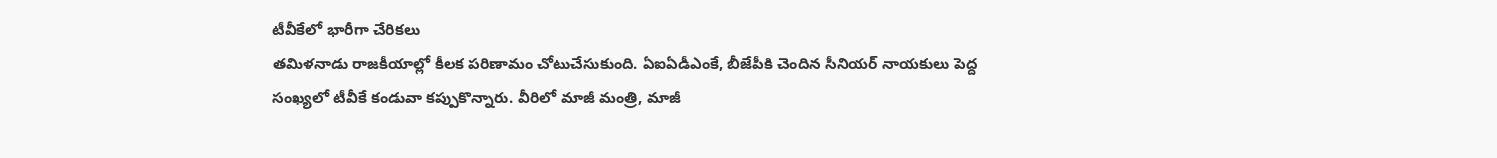టీవీకేలో భారీగా చేరికలు
తమిళనాడు రాజకీయాల్లో కీలక పరిణామం చోటుచేసుకుంది. ఏఐఏడీఎంకే, బీజేపీకి చెందిన సీనియర్ నాయకులు పెద్ద సంఖ్యలో టీవీకే కండువా కప్పుకొన్నారు. వీరిలో మాజీ మంత్రి, మాజీ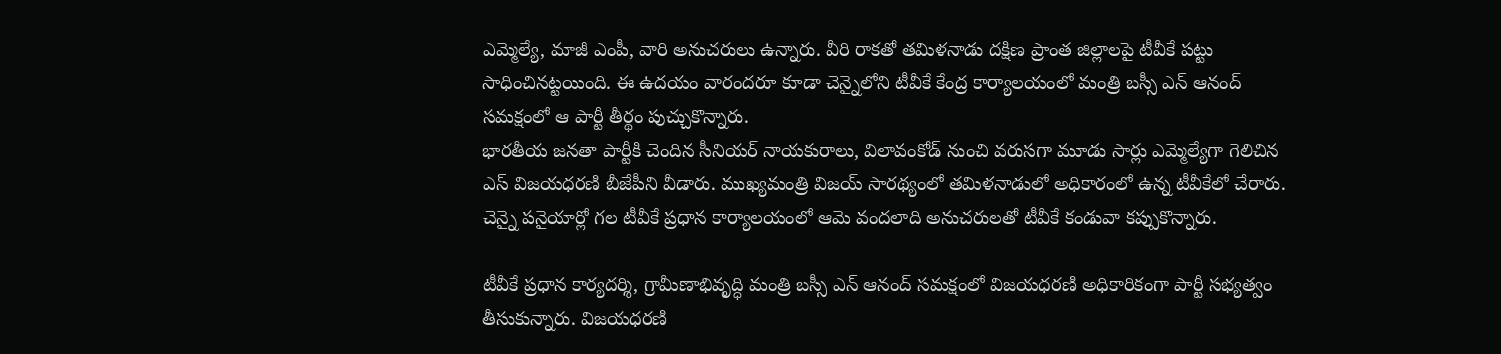ఎమ్మెల్యే, మాజీ ఎంపీ, వారి అనుచరులు ఉన్నారు. వీరి రాకతో తమిళనాడు దక్షిణ ప్రాంత జిల్లాలపై టీవీకే పట్టు సాధించినట్టయింది. ఈ ఉదయం వారందరూ కూడా చెన్నైలోని టీవీకే కేంద్ర కార్యాలయంలో మంత్రి బస్సీ ఎన్ ఆనంద్ సమక్షంలో ఆ పార్టీ తీర్థం పుచ్చుకొన్నారు.
భారతీయ జనతా పార్టీకి చెందిన సీనియర్ నాయకురాలు, విలావంకోడ్ నుంచి వరుసగా మూడు సార్లు ఎమ్మెల్యేగా గెలిచిన ఎస్ విజయధరణి బీజేపీని వీడారు. ముఖ్యమంత్రి విజయ్ సారథ్యంలో తమిళనాడులో అధికారంలో ఉన్న టీవీకేలో చేరారు. చెన్నై పనైయార్లో గల టీవీకే ప్రధాన కార్యాలయంలో ఆమె వందలాది అనుచరులతో టీవీకే కండువా కప్పుకొన్నారు.

టీవీకే ప్రధాన కార్యదర్శి, గ్రామీణాభివృద్ధి మంత్రి బస్సీ ఎన్ ఆనంద్ సమక్షంలో విజయధరణి అధికారికంగా పార్టీ సభ్యత్వం తీసుకున్నారు. విజయధరణి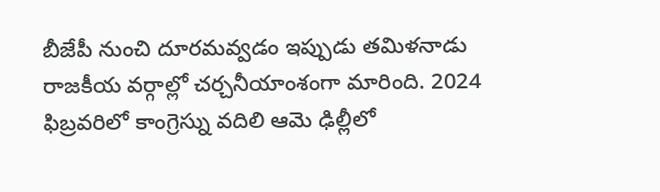బీజేపీ నుంచి దూరమవ్వడం ఇప్పుడు తమిళనాడు రాజకీయ వర్గాల్లో చర్చనీయాంశంగా మారింది. 2024 ఫిబ్రవరిలో కాంగ్రెస్ను వదిలి ఆమె ఢిల్లీలో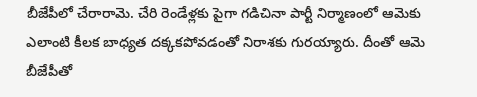బీజేపీలో చేరారామె. చేరి రెండేళ్లకు పైగా గడిచినా పార్టీ నిర్మాణంలో ఆమెకు ఎలాంటి కీలక బాధ్యత దక్కకపోవడంతో నిరాశకు గురయ్యారు. దీంతో ఆమె బీజేపీతో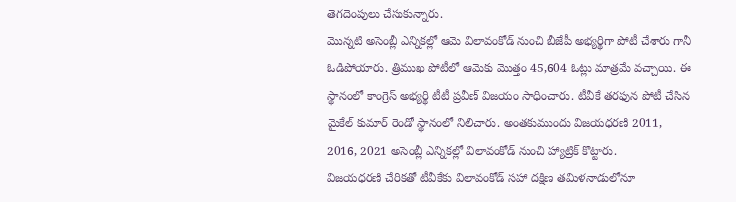తెగదెంపులు చేసుకున్నారు.
మొన్నటి అసెంబ్లీ ఎన్నికల్లో ఆమె విలావంకోడ్ నుంచి బీజేపీ అభ్యర్థిగా పోటీ చేశారు గానీ ఓడిపోయారు. త్రిముఖ పోటీలో ఆమెకు మొత్తం 45,604 ఓట్లు మాత్రమే వచ్చాయి. ఈ స్థానంలో కాంగ్రెస్ అభ్యర్థి టీటీ ప్రవీణ్ విజయం సాధించారు. టీవీకే తరఫున పోటీ చేసిన మైకేల్ కుమార్ రెండో స్థానంలో నిలిచారు. అంతకుముందు విజయధరణి 2011, 2016, 2021 అసెంబ్లీ ఎన్నికల్లో విలావంకోడ్ నుంచి హ్యాట్రిక్ కొట్టారు.
విజయధరణి చేరికతో టీవీకేకు విలావంకోడ్ సహా దక్షిణ తమిళనాడులోనూ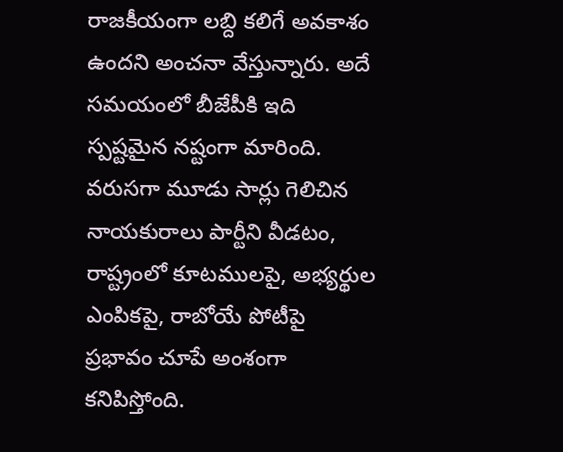రాజకీయంగా లబ్ది కలిగే అవకాశం ఉందని అంచనా వేస్తున్నారు. అదే సమయంలో బీజేపీకి ఇది స్పష్టమైన నష్టంగా మారింది. వరుసగా మూడు సార్లు గెలిచిన నాయకురాలు పార్టీని వీడటం, రాష్ట్రంలో కూటములపై, అభ్యర్థుల ఎంపికపై, రాబోయే పోటీపై ప్రభావం చూపే అంశంగా కనిపిస్తోంది.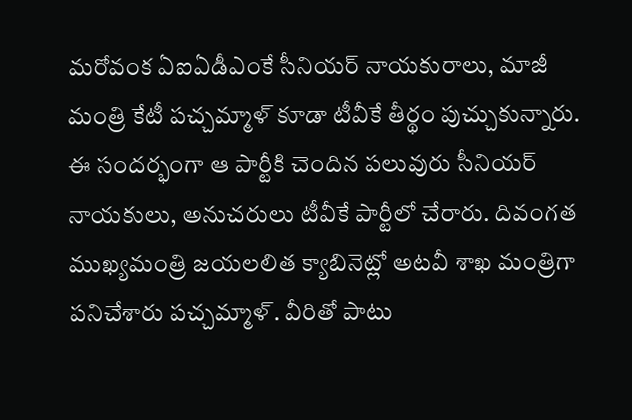మరోవంక ఏఐఏడీఎంకే సీనియర్ నాయకురాలు, మాజీ మంత్రి కేటీ పచ్చమ్మాళ్ కూడా టీవీకే తీర్థం పుచ్చుకున్నారు. ఈ సందర్భంగా ఆ పార్టీకి చెందిన పలువురు సీనియర్ నాయకులు, అనుచరులు టీవీకే పార్టీలో చేరారు. దివంగత ముఖ్యమంత్రి జయలలిత క్యాబినెట్లో అటవీ శాఖ మంత్రిగా పనిచేశారు పచ్చమ్మాళ్. వీరితో పాటు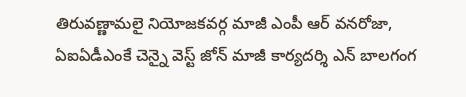తిరువణ్ణామలై నియోజకవర్గ మాజీ ఎంపీ ఆర్ వనరోజా, ఏఐఏడీఎంకే చెన్నై వెస్ట్ జోన్ మాజీ కార్యదర్శి ఎన్ బాలగంగ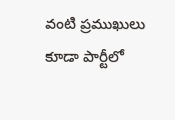వంటి ప్రముఖులు కూడా పార్టీలో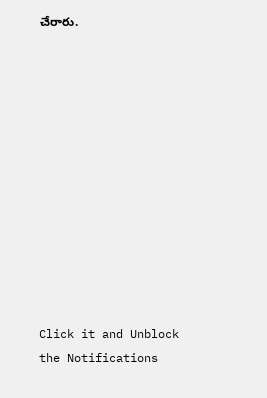చేరారు.












Click it and Unblock the Notifications